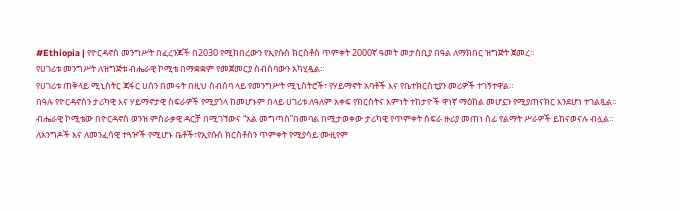#Ethiopia | የዮርዳኖስ መንግሥት በፈረንጆች በ2030 የሚከበረውን የኢየሱስ ክርስቶስ ጥምቀት 2000ኛ ዓመት መታሰቢያ በዓል ለማክበር ዝግጅት ጀመረ።
የሀገሪቱ መንግሥት ለዝግጅቱ ብሔራዊ ኮሚቴ በማቋቋም የመጀመርያ ስብሰባውን አካሂዷል።
የሀገሪቱ ጠቅላይ ሚኒስትር ጃፋር ሀሰን በመሩት በዚህ ስብሰባ ላይ የመንግሥት ሚኒስትሮች፣ የሃይማኖት አባቶች እና የቤተክርስቲያን መሪዎች ተገኝተዋል።
በዓሉ የዮርዳኖስን ታሪካዊ እና ሃይማኖታዊ ስፍራዎች የሚያጎላ ከመሆኑም በላይ ሀገሪቱ ለዓለም አቀፍ የክርስትና እምነት ተከታዮች ዋነኛ ማዕከል መሆኗን የሚያጠናክር እንደሆነ ተገልጿል።
ብሔራዊ ኮሚቴው በዮርዳኖስ ወንዝ ምስራቃዊ ዳርቻ በሚገኘውና “አል መግጣስ”በመባል በሚታወቀው ታሪካዊ የጥምቀት ስፍራ ዙሪያ መጠነ ሰፊ የልማት ሥራዎች ይከናወናሉ ብሏል።
ለአንግዶች እና ለመንፈሳዊ ተጓዦች የሚሆኑ ቤቶች፣የኢየሱስ ክርስቶስን ጥምቀት የሚያሳይ ሙዚየም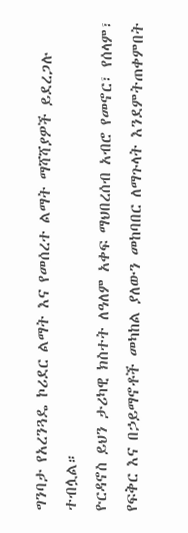ግንባታ የአረንጓዴ ኮሪደር ልማት እና የመሰረተ ልማት ማሻሻያዎች ይደረጋሉ ተብሏል።
ዮርዳኖስ ይህን ታሪካዊ ክስተት ለዓለም አቀፍ ማህበረሰብ አብሮ የመኖር፣ የሰላም፣ የፍቅር እና በኃይማኖቶች መካከል ያለውን መከባበር ለማጉላት እንደምትጠቀምበት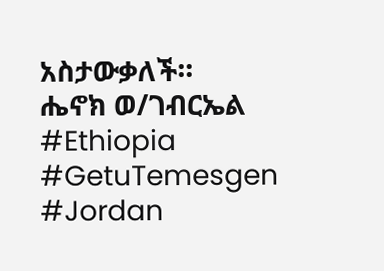አስታውቃለች።
ሔኖክ ወ/ገብርኤል
#Ethiopia #GetuTemesgen
#Jordan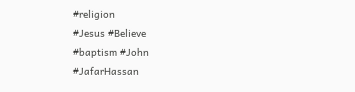#religion
#Jesus #Believe
#baptism #John
#JafarHassan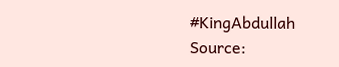#KingAbdullah
Source: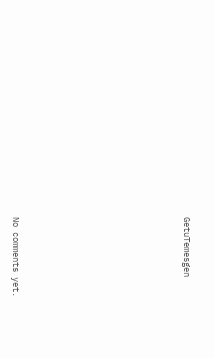GetuTemesgen









No comments yet.